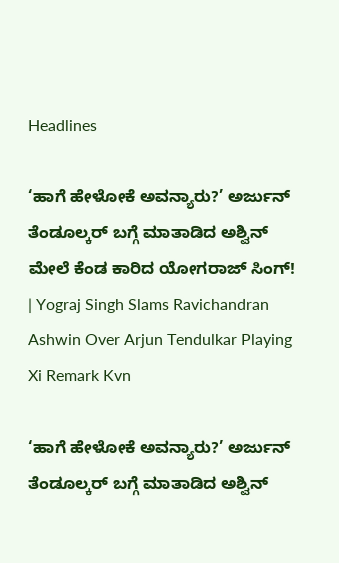Headlines

‘ಹಾಗೆ ಹೇಳೋಕೆ ಅವನ್ಯಾರು?’ ಅರ್ಜುನ್ ತೆಂಡೂಲ್ಕರ್ ಬಗ್ಗೆ ಮಾತಾಡಿದ ಅಶ್ವಿನ್ ಮೇಲೆ ಕೆಂಡ ಕಾರಿದ ಯೋಗರಾಜ್ ಸಿಂಗ್! | Yograj Singh Slams Ravichandran Ashwin Over Arjun Tendulkar Playing Xi Remark Kvn

‘ಹಾಗೆ ಹೇಳೋಕೆ ಅವನ್ಯಾರು?’ ಅರ್ಜುನ್ ತೆಂಡೂಲ್ಕರ್ ಬಗ್ಗೆ ಮಾತಾಡಿದ ಅಶ್ವಿನ್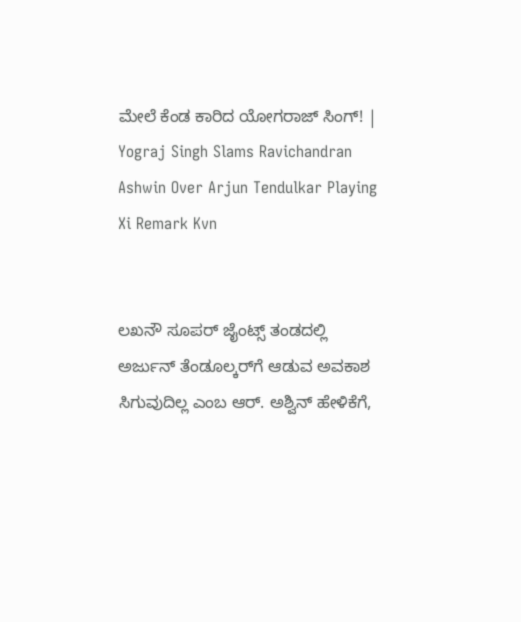ಮೇಲೆ ಕೆಂಡ ಕಾರಿದ ಯೋಗರಾಜ್ ಸಿಂಗ್! | Yograj Singh Slams Ravichandran Ashwin Over Arjun Tendulkar Playing Xi Remark Kvn


ಲಖನೌ ಸೂಪರ್ ಜೈಂಟ್ಸ್ ತಂಡದಲ್ಲಿ ಅರ್ಜುನ್ ತೆಂಡೂಲ್ಕರ್‌ಗೆ ಆಡುವ ಅವಕಾಶ ಸಿಗುವುದಿಲ್ಲ ಎಂಬ ಆರ್. ಅಶ್ವಿನ್ ಹೇಳಿಕೆಗೆ,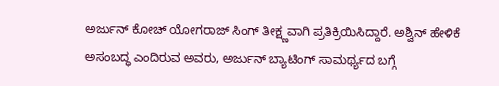ಅರ್ಜುನ್ ಕೋಚ್ ಯೋಗರಾಜ್ ಸಿಂಗ್ ತೀಕ್ಷ್ಣವಾಗಿ ಪ್ರತಿಕ್ರಿಯಿಸಿದ್ದಾರೆ. ಅಶ್ವಿನ್ ಹೇಳಿಕೆ ಅಸಂಬದ್ಧ ಎಂದಿರುವ ಅವರು, ಅರ್ಜುನ್ ಬ್ಯಾಟಿಂಗ್ ಸಾಮರ್ಥ್ಯದ ಬಗ್ಗೆ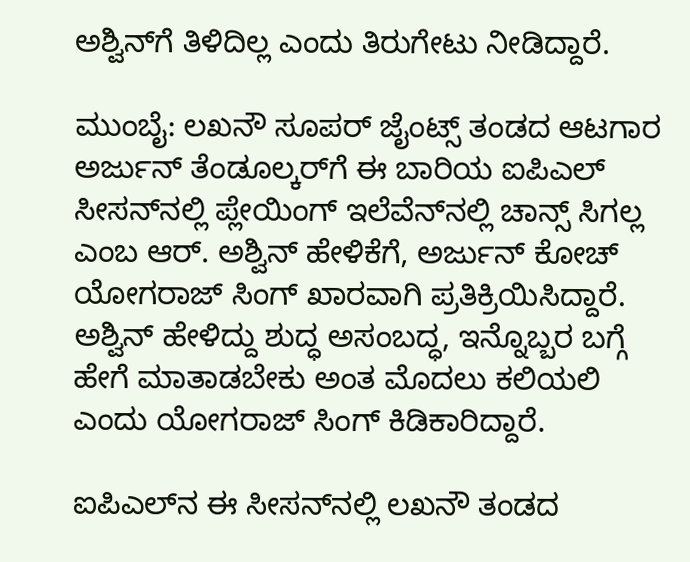ಅಶ್ವಿನ್‌ಗೆ ತಿಳಿದಿಲ್ಲ ಎಂದು ತಿರುಗೇಟು ನೀಡಿದ್ದಾರೆ.

ಮುಂಬೈ: ಲಖನೌ ಸೂಪರ್ ಜೈಂಟ್ಸ್ ತಂಡದ ಆಟಗಾರ ಅರ್ಜುನ್ ತೆಂಡೂಲ್ಕರ್‌ಗೆ ಈ ಬಾರಿಯ ಐಪಿಎಲ್ ಸೀಸನ್‌ನಲ್ಲಿ ಪ್ಲೇಯಿಂಗ್ ಇಲೆವೆನ್‌ನಲ್ಲಿ ಚಾನ್ಸ್ ಸಿಗಲ್ಲ ಎಂಬ ಆರ್. ಅಶ್ವಿನ್ ಹೇಳಿಕೆಗೆ, ಅರ್ಜುನ್ ಕೋಚ್ ಯೋಗರಾಜ್ ಸಿಂಗ್ ಖಾರವಾಗಿ ಪ್ರತಿಕ್ರಿಯಿಸಿದ್ದಾರೆ. ಅಶ್ವಿನ್ ಹೇಳಿದ್ದು ಶುದ್ಧ ಅಸಂಬದ್ಧ, ಇನ್ನೊಬ್ಬರ ಬಗ್ಗೆ ಹೇಗೆ ಮಾತಾಡಬೇಕು ಅಂತ ಮೊದಲು ಕಲಿಯಲಿ ಎಂದು ಯೋಗರಾಜ್ ಸಿಂಗ್ ಕಿಡಿಕಾರಿದ್ದಾರೆ.

ಐಪಿಎಲ್‌ನ ಈ ಸೀಸನ್‌ನಲ್ಲಿ ಲಖನೌ ತಂಡದ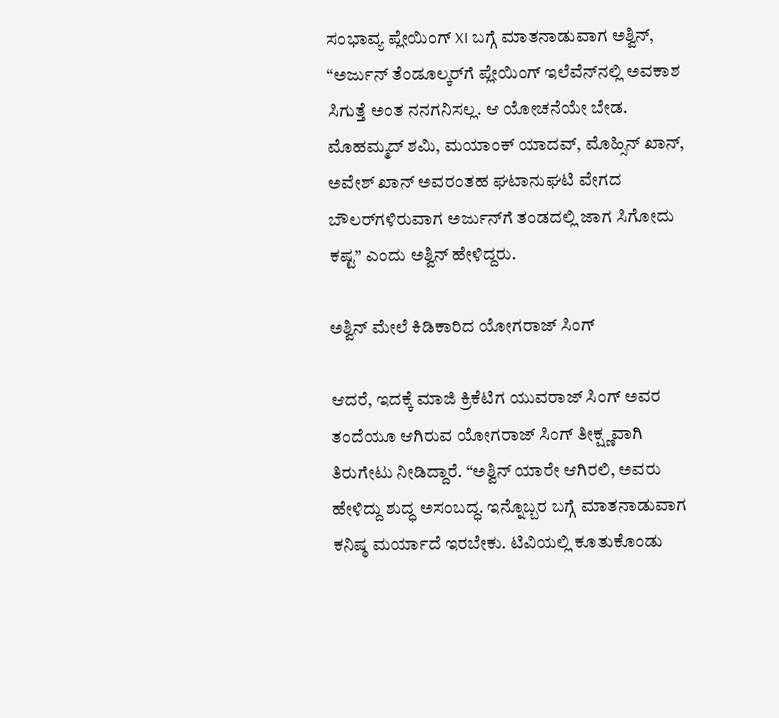ಸಂಭಾವ್ಯ ಪ್ಲೇಯಿಂಗ್ XI ಬಗ್ಗೆ ಮಾತನಾಡುವಾಗ ಅಶ್ವಿನ್, “ಅರ್ಜುನ್ ತೆಂಡೂಲ್ಕರ್‌ಗೆ ಪ್ಲೇಯಿಂಗ್ ಇಲೆವೆನ್‌ನಲ್ಲಿ ಅವಕಾಶ ಸಿಗುತ್ತೆ ಅಂತ ನನಗನಿಸಲ್ಲ. ಆ ಯೋಚನೆಯೇ ಬೇಡ. ಮೊಹಮ್ಮದ್ ಶಮಿ, ಮಯಾಂಕ್ ಯಾದವ್, ಮೊಹ್ಸಿನ್ ಖಾನ್, ಅವೇಶ್ ಖಾನ್ ಅವರಂತಹ ಘಟಾನುಘಟಿ ವೇಗದ ಬೌಲರ್‌ಗಳಿರುವಾಗ ಅರ್ಜುನ್‌ಗೆ ತಂಡದಲ್ಲಿ ಜಾಗ ಸಿಗೋದು ಕಷ್ಟ” ಎಂದು ಅಶ್ವಿನ್ ಹೇಳಿದ್ದರು.

ಅಶ್ವಿನ್ ಮೇಲೆ ಕಿಡಿಕಾರಿದ ಯೋಗರಾಜ್ ಸಿಂಗ್

ಆದರೆ, ಇದಕ್ಕೆ ಮಾಜಿ ಕ್ರಿಕೆಟಿಗ ಯುವರಾಜ್ ಸಿಂಗ್ ಅವರ ತಂದೆಯೂ ಆಗಿರುವ ಯೋಗರಾಜ್ ಸಿಂಗ್ ತೀಕ್ಷ್ಣವಾಗಿ ತಿರುಗೇಟು ನೀಡಿದ್ದಾರೆ. “ಅಶ್ವಿನ್ ಯಾರೇ ಆಗಿರಲಿ, ಅವರು ಹೇಳಿದ್ದು ಶುದ್ಧ ಅಸಂಬದ್ಧ. ಇನ್ನೊಬ್ಬರ ಬಗ್ಗೆ ಮಾತನಾಡುವಾಗ ಕನಿಷ್ಠ ಮರ್ಯಾದೆ ಇರಬೇಕು. ಟಿವಿಯಲ್ಲಿ ಕೂತುಕೊಂಡು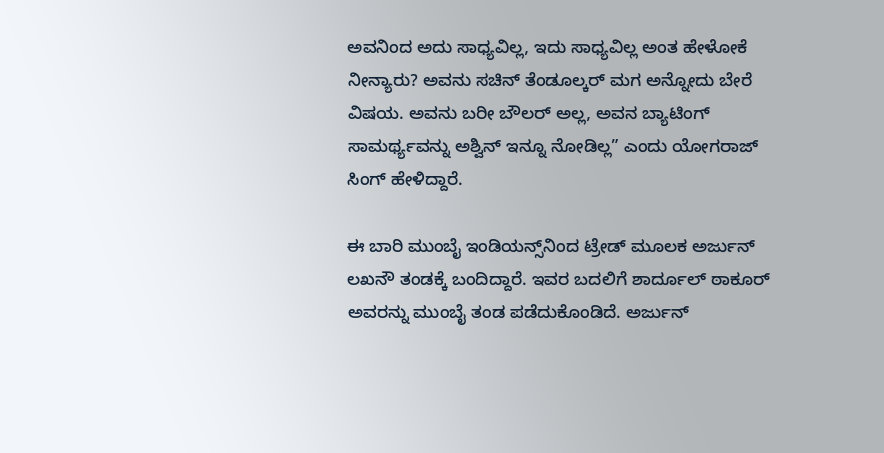ಅವನಿಂದ ಅದು ಸಾಧ್ಯವಿಲ್ಲ, ಇದು ಸಾಧ್ಯವಿಲ್ಲ ಅಂತ ಹೇಳೋಕೆ ನೀನ್ಯಾರು? ಅವನು ಸಚಿನ್ ತೆಂಡೂಲ್ಕರ್ ಮಗ ಅನ್ನೋದು ಬೇರೆ ವಿಷಯ. ಅವನು ಬರೀ ಬೌಲರ್ ಅಲ್ಲ, ಅವನ ಬ್ಯಾಟಿಂಗ್ ಸಾಮರ್ಥ್ಯವನ್ನು ಅಶ್ವಿನ್ ಇನ್ನೂ ನೋಡಿಲ್ಲ” ಎಂದು ಯೋಗರಾಜ್ ಸಿಂಗ್ ಹೇಳಿದ್ದಾರೆ.

ಈ ಬಾರಿ ಮುಂಬೈ ಇಂಡಿಯನ್ಸ್‌ನಿಂದ ಟ್ರೇಡ್ ಮೂಲಕ ಅರ್ಜುನ್ ಲಖನೌ ತಂಡಕ್ಕೆ ಬಂದಿದ್ದಾರೆ. ಇವರ ಬದಲಿಗೆ ಶಾರ್ದೂಲ್ ಠಾಕೂರ್ ಅವರನ್ನು ಮುಂಬೈ ತಂಡ ಪಡೆದುಕೊಂಡಿದೆ. ಅರ್ಜುನ್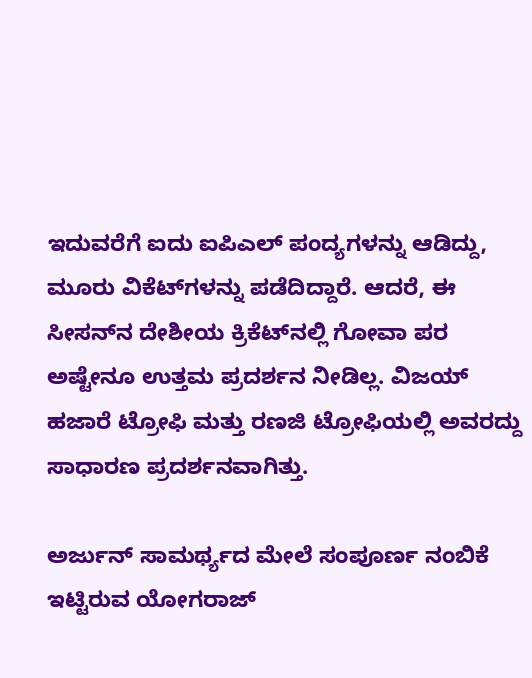ಇದುವರೆಗೆ ಐದು ಐಪಿಎಲ್ ಪಂದ್ಯಗಳನ್ನು ಆಡಿದ್ದು, ಮೂರು ವಿಕೆಟ್‌ಗಳನ್ನು ಪಡೆದಿದ್ದಾರೆ. ಆದರೆ, ಈ ಸೀಸನ್‌ನ ದೇಶೀಯ ಕ್ರಿಕೆಟ್‌ನಲ್ಲಿ ಗೋವಾ ಪರ ಅಷ್ಟೇನೂ ಉತ್ತಮ ಪ್ರದರ್ಶನ ನೀಡಿಲ್ಲ. ವಿಜಯ್ ಹಜಾರೆ ಟ್ರೋಫಿ ಮತ್ತು ರಣಜಿ ಟ್ರೋಫಿಯಲ್ಲಿ ಅವರದ್ದು ಸಾಧಾರಣ ಪ್ರದರ್ಶನವಾಗಿತ್ತು.

ಅರ್ಜುನ್ ಸಾಮರ್ಥ್ಯದ ಮೇಲೆ ಸಂಪೂರ್ಣ ನಂಬಿಕೆ ಇಟ್ಟಿರುವ ಯೋಗರಾಜ್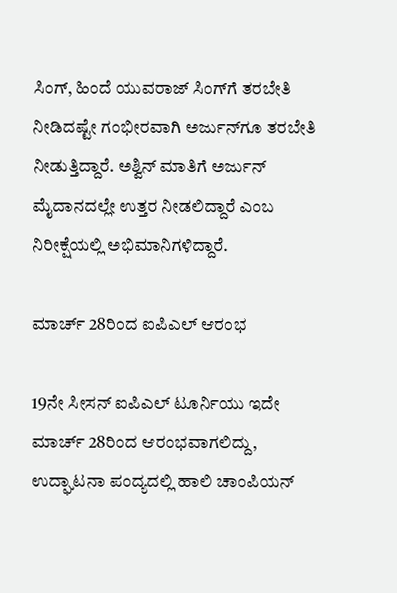ಸಿಂಗ್, ಹಿಂದೆ ಯುವರಾಜ್ ಸಿಂಗ್‌ಗೆ ತರಬೇತಿ ನೀಡಿದಷ್ಟೇ ಗಂಭೀರವಾಗಿ ಅರ್ಜುನ್‌ಗೂ ತರಬೇತಿ ನೀಡುತ್ತಿದ್ದಾರೆ. ಅಶ್ವಿನ್ ಮಾತಿಗೆ ಅರ್ಜುನ್ ಮೈದಾನದಲ್ಲೇ ಉತ್ತರ ನೀಡಲಿದ್ದಾರೆ ಎಂಬ ನಿರೀಕ್ಷೆಯಲ್ಲಿ ಅಭಿಮಾನಿಗಳಿದ್ದಾರೆ.

ಮಾರ್ಚ್ 28ರಿಂದ ಐಪಿಎಲ್ ಆರಂಭ

19ನೇ ಸೀಸನ್ ಐಪಿಎಲ್ ಟೂರ್ನಿಯು ಇದೇ ಮಾರ್ಚ್ 28ರಿಂದ ಆರಂಭವಾಗಲಿದ್ದು, ಉದ್ಘಾಟನಾ ಪಂದ್ಯದಲ್ಲಿ ಹಾಲಿ ಚಾಂಪಿಯನ್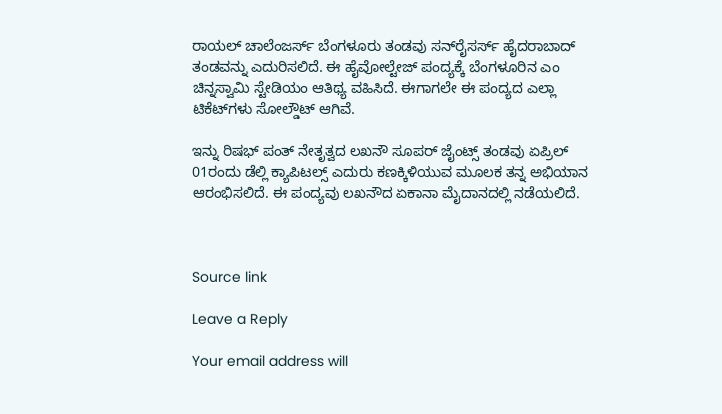ರಾಯಲ್ ಚಾಲೆಂಜರ್ಸ್ ಬೆಂಗಳೂರು ತಂಡವು ಸನ್‌ರೈಸರ್ಸ್ ಹೈದರಾಬಾದ್ ತಂಡವನ್ನು ಎದುರಿಸಲಿದೆ. ಈ ಹೈವೋಲ್ಟೇಜ್ ಪಂದ್ಯಕ್ಕೆ ಬೆಂಗಳೂರಿನ ಎಂ ಚಿನ್ನಸ್ವಾಮಿ ಸ್ಟೇಡಿಯಂ ಆತಿಥ್ಯ ವಹಿಸಿದೆ. ಈಗಾಗಲೇ ಈ ಪಂದ್ಯದ ಎಲ್ಲಾ ಟಿಕೆಟ್‌ಗಳು ಸೋಲ್ಡೌಟ್ ಆಗಿವೆ.

ಇನ್ನು ರಿಷಭ್ ಪಂತ್ ನೇತೃತ್ವದ ಲಖನೌ ಸೂಪರ್ ಜೈಂಟ್ಸ್ ತಂಡವು ಏಪ್ರಿಲ್ 01ರಂದು ಡೆಲ್ಲಿ ಕ್ಯಾಪಿಟಲ್ಸ್ ಎದುರು ಕಣಕ್ಕಿಳಿಯುವ ಮೂಲಕ ತನ್ನ ಅಭಿಯಾನ ಆರಂಭಿಸಲಿದೆ. ಈ ಪಂದ್ಯವು ಲಖನೌದ ಏಕಾನಾ ಮೈದಾನದಲ್ಲಿ ನಡೆಯಲಿದೆ.



Source link

Leave a Reply

Your email address will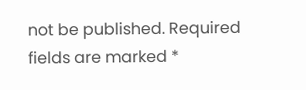not be published. Required fields are marked *